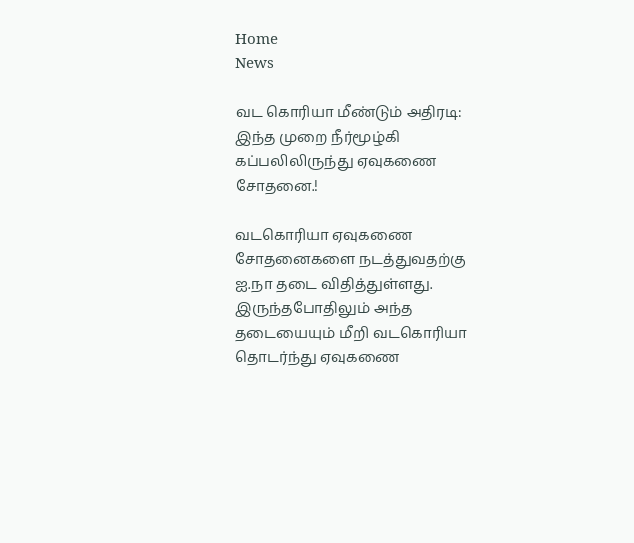Home
News

வட கொரியா மீண்டும் அதிரடி: இந்த முறை நீர்மூழ்கி கப்பலிலிருந்து ஏவுகணை சோதனை.!

வடகொரியா ஏவுகணை சோதனைகளை நடத்துவதற்கு ஐ.நா தடை விதித்துள்ளது. இருந்தபோதிலும் அந்த தடையையும் மீறி வடகொரியா தொடர்ந்து ஏவுகணை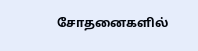சோதனைகளில்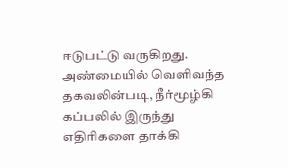ஈடுபட்டு வருகிறது. அண்மையில் வெளிவந்த தகவலின்படி, நீர்மூழ்கி கப்பலில் இருந்து எதிரிகளை தாக்கி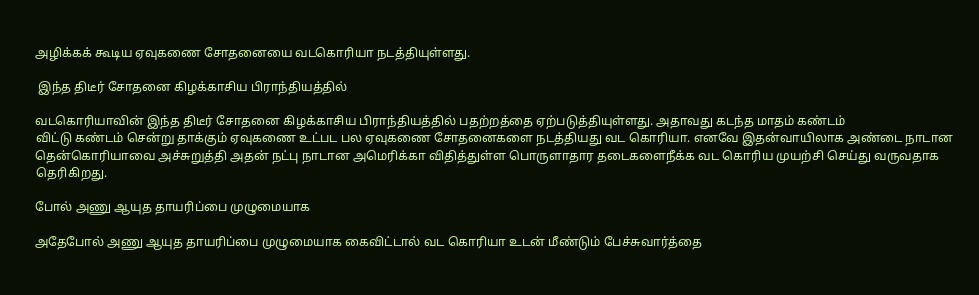அழிக்கக் கூடிய ஏவுகணை சோதனையை வடகொரியா நடத்தியுள்ளது.

 இந்த திடீர் சோதனை கிழக்காசிய பிராந்தியத்தில்

வடகொரியாவின் இந்த திடீர் சோதனை கிழக்காசிய பிராந்தியத்தில் பதற்றத்தை ஏற்படுத்தியுள்ளது. அதாவது கடந்த மாதம் கண்டம்
விட்டு கண்டம் சென்று தாக்கும் ஏவுகணை உட்பட பல ஏவுகணை சோதனைகளை நடத்தியது வட கொரியா. எனவே இதன்வாயிலாக அண்டை நாடான தென்கொரியாவை அச்சுறுத்தி அதன் நட்பு நாடான அமெரிக்கா விதித்துள்ள பொருளாதார தடைகளைநீக்க வட கொரிய முயற்சி செய்து வருவதாக தெரிகிறது.

போல் அணு ஆயுத தாயரிப்பை முழுமையாக

அதேபோல் அணு ஆயுத தாயரிப்பை முழுமையாக கைவிட்டால் வட கொரியா உடன் மீண்டும் பேச்சுவார்த்தை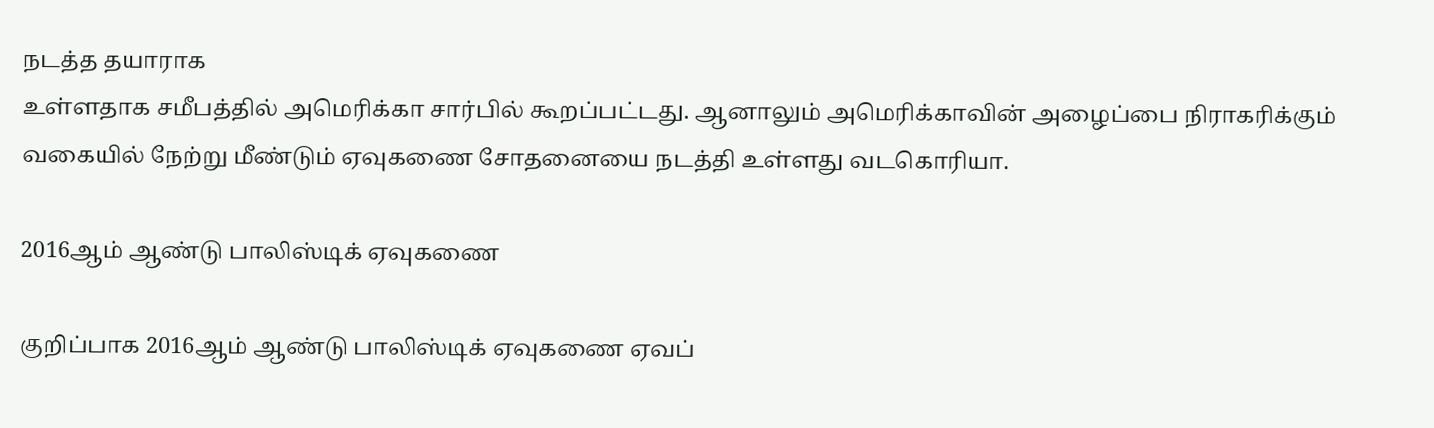நடத்த தயாராக
உள்ளதாக சமீபத்தில் அமெரிக்கா சார்பில் கூறப்பட்டது. ஆனாலும் அமெரிக்காவின் அழைப்பை நிராகரிக்கும் வகையில் நேற்று மீண்டும் ஏவுகணை சோதனையை நடத்தி உள்ளது வடகொரியா.

2016ஆம் ஆண்டு பாலிஸ்டிக் ஏவுகணை

குறிப்பாக 2016ஆம் ஆண்டு பாலிஸ்டிக் ஏவுகணை ஏவப்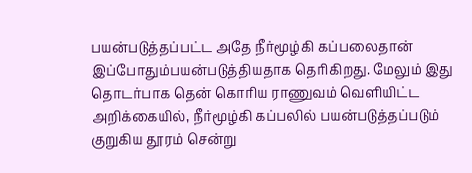பயன்படுத்தப்பட்ட அதே நீர்மூழ்கி கப்பலைதான் இப்போதும்பயன்படுத்தியதாக தெரிகிறது. மேலும் இது தொடர்பாக தென் கொரிய ராணுவம் வெளியிட்ட அறிக்கையில், நீர்மூழ்கி கப்பலில் பயன்படுத்தப்படும் குறுகிய தூரம் சென்று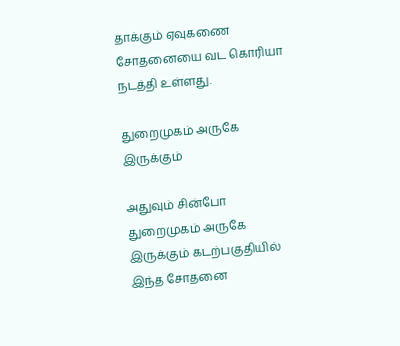தாக்கும் ஏவுகணை சோதனையை வட கொரியா நடத்தி உள்ளது.

துறைமுகம் அருகே இருக்கும்

அதுவும் சின்போ துறைமுகம் அருகே இருக்கும் கடற்பகுதியில் இந்த சோதனை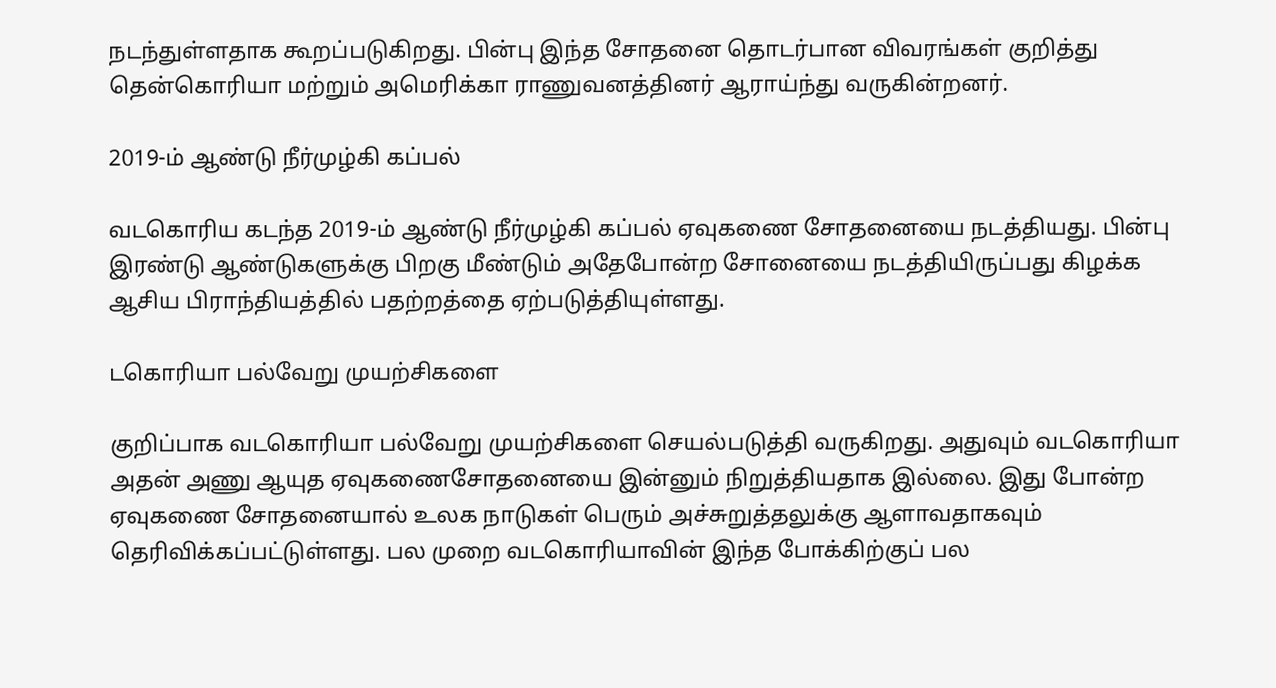நடந்துள்ளதாக கூறப்படுகிறது. பின்பு இந்த சோதனை தொடர்பான விவரங்கள் குறித்து தென்கொரியா மற்றும் அமெரிக்கா ராணுவனத்தினர் ஆராய்ந்து வருகின்றனர்.

2019-ம் ஆண்டு நீர்முழ்கி கப்பல்

வடகொரிய கடந்த 2019-ம் ஆண்டு நீர்முழ்கி கப்பல் ஏவுகணை சோதனையை நடத்தியது. பின்பு இரண்டு ஆண்டுகளுக்கு பிறகு மீண்டும் அதேபோன்ற சோனையை நடத்தியிருப்பது கிழக்க ஆசிய பிராந்தியத்தில் பதற்றத்தை ஏற்படுத்தியுள்ளது.

டகொரியா பல்வேறு முயற்சிகளை

குறிப்பாக வடகொரியா பல்வேறு முயற்சிகளை செயல்படுத்தி வருகிறது. அதுவும் வடகொரியா அதன் அணு ஆயுத ஏவுகணைசோதனையை இன்னும் நிறுத்தியதாக இல்லை. இது போன்ற ஏவுகணை சோதனையால் உலக நாடுகள் பெரும் அச்சுறுத்தலுக்கு ஆளாவதாகவும் தெரிவிக்கப்பட்டுள்ளது. பல முறை வடகொரியாவின் இந்த போக்கிற்குப் பல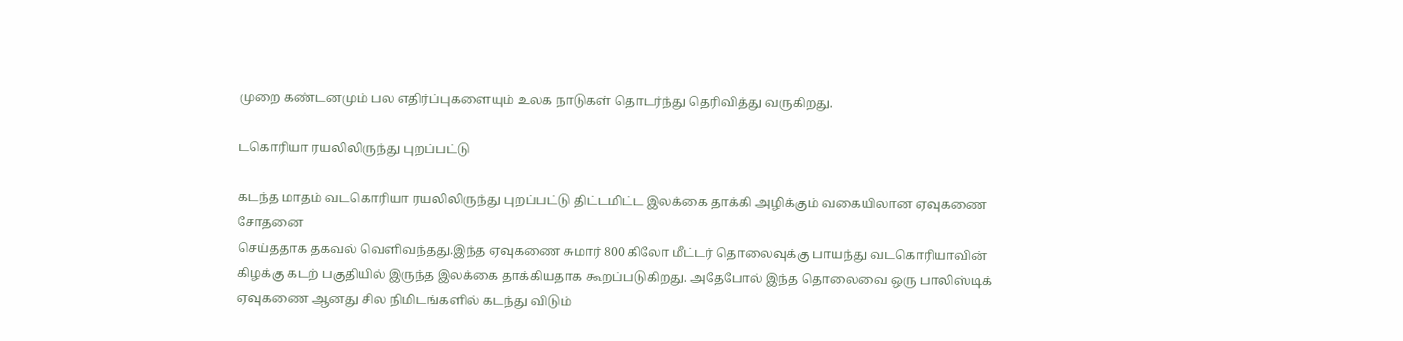முறை கண்டனமும் பல எதிர்ப்புகளையும் உலக நாடுகள் தொடர்ந்து தெரிவித்து வருகிறது.

டகொரியா ரயலிலிருந்து புறப்பட்டு

கடந்த மாதம் வடகொரியா ரயலிலிருந்து புறப்பட்டு திட்டமிட்ட இலக்கை தாக்கி அழிக்கும் வகையிலான ஏவுகணை சோதனை
செய்ததாக தகவல் வெளிவந்தது.இந்த ஏவுகணை சுமார் 800 கிலோ மீட்டர் தொலைவுக்கு பாயந்து வடகொரியாவின் கிழக்கு கடற் பகுதியில் இருந்த இலக்கை தாக்கியதாக கூறப்படுகிறது. அதேபோல் இந்த தொலைவை ஒரு பாலிஸ்டிக் ஏவுகணை ஆனது சில நிமிடங்களில் கடந்து விடும்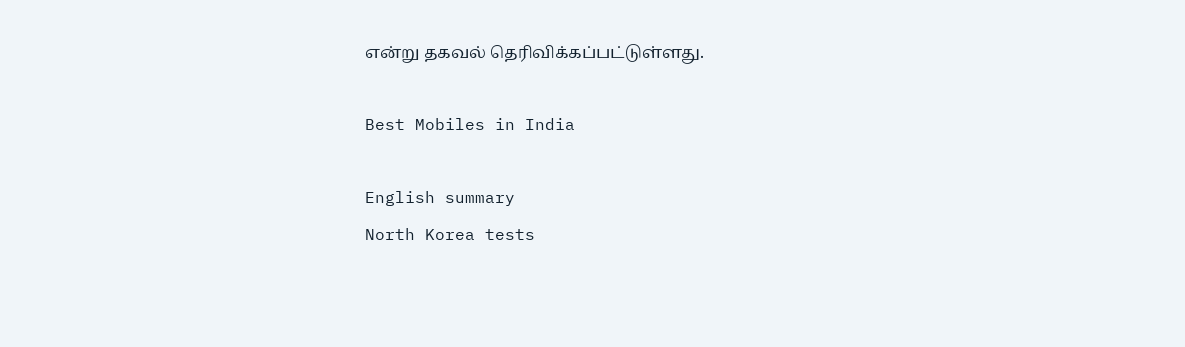என்று தகவல் தெரிவிக்கப்பட்டுள்ளது.

Best Mobiles in India

English summary
North Korea tests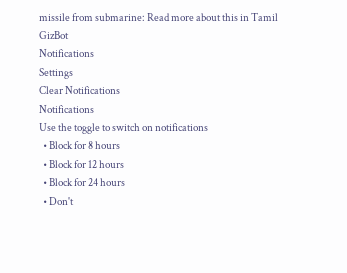missile from submarine: Read more about this in Tamil GizBot
Notifications
Settings
Clear Notifications
Notifications
Use the toggle to switch on notifications
  • Block for 8 hours
  • Block for 12 hours
  • Block for 24 hours
  • Don't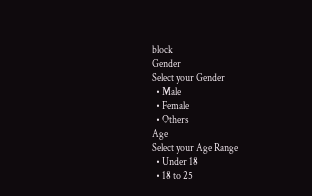block
Gender
Select your Gender
  • Male
  • Female
  • Others
Age
Select your Age Range
  • Under 18
  • 18 to 25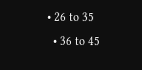• 26 to 35
  • 36 to 45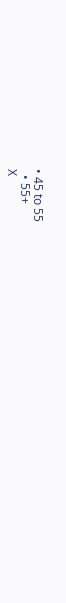• 45 to 55
  • 55+
X